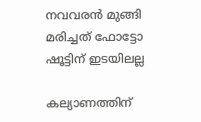നവവരന്‍ മുങ്ങി മരിച്ചത് ഫോട്ടോ ഷൂട്ടിന് ഇടയിലല്ല

കല്യാണത്തിന്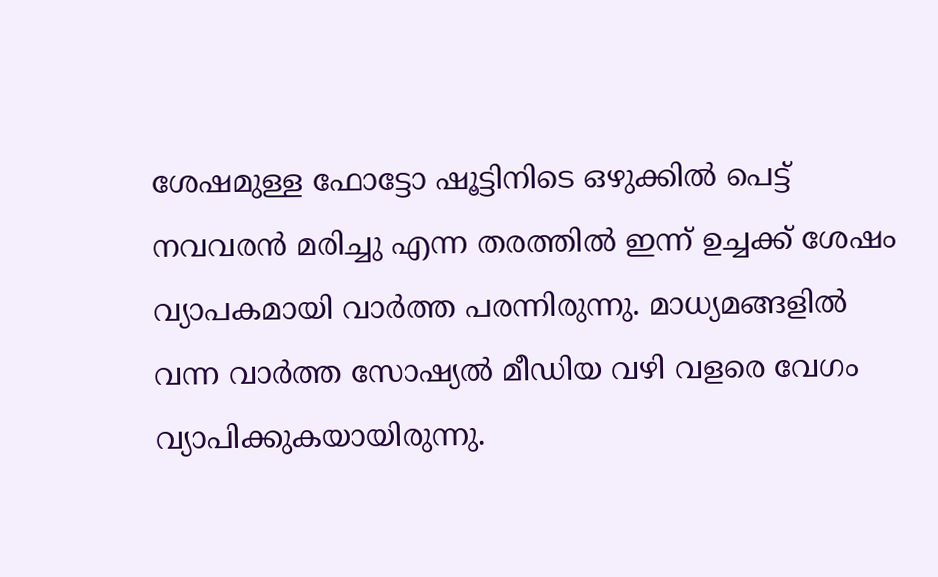ശേഷമുള്ള ഫോട്ടോ ഷൂട്ടിനിടെ ഒഴുക്കില്‍ പെട്ട് നവവരന്‍ മരിച്ചു എന്ന തരത്തില്‍ ഇന്ന് ഉച്ചക്ക് ശേഷം വ്യാപകമായി വാര്‍ത്ത പരന്നിരുന്നു. മാധ്യമങ്ങളില്‍ വന്ന വാര്‍ത്ത സോഷ്യല്‍ മീഡിയ വഴി വളരെ വേഗം വ്യാപിക്കുകയായിരുന്നു.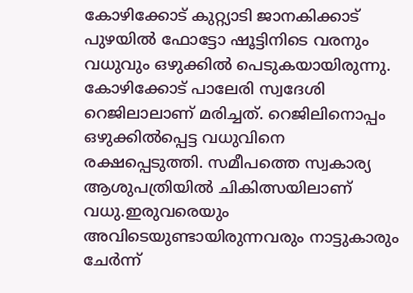കോഴിക്കോട് കുറ്റ്യാടി ജാനകിക്കാട് പുഴയില്‍ ഫോട്ടോ ഷൂട്ടിനിടെ വരനും വധുവും ഒഴുക്കില്‍ പെടുകയായിരുന്നു. കോഴിക്കോട് പാലേരി സ്വദേശി റെജിലാലാണ് മരിച്ചത്. റെജിലിനൊപ്പം ഒഴുക്കില്‍പ്പെട്ട വധുവിനെ രക്ഷപ്പെടുത്തി. സമീപത്തെ സ്വകാര്യ ആശുപത്രിയില്‍ ചികിത്സയിലാണ് വധു.ഇരുവരെയും അവിടെയുണ്ടായിരുന്നവരും നാട്ടുകാരും ചേര്‍ന്ന്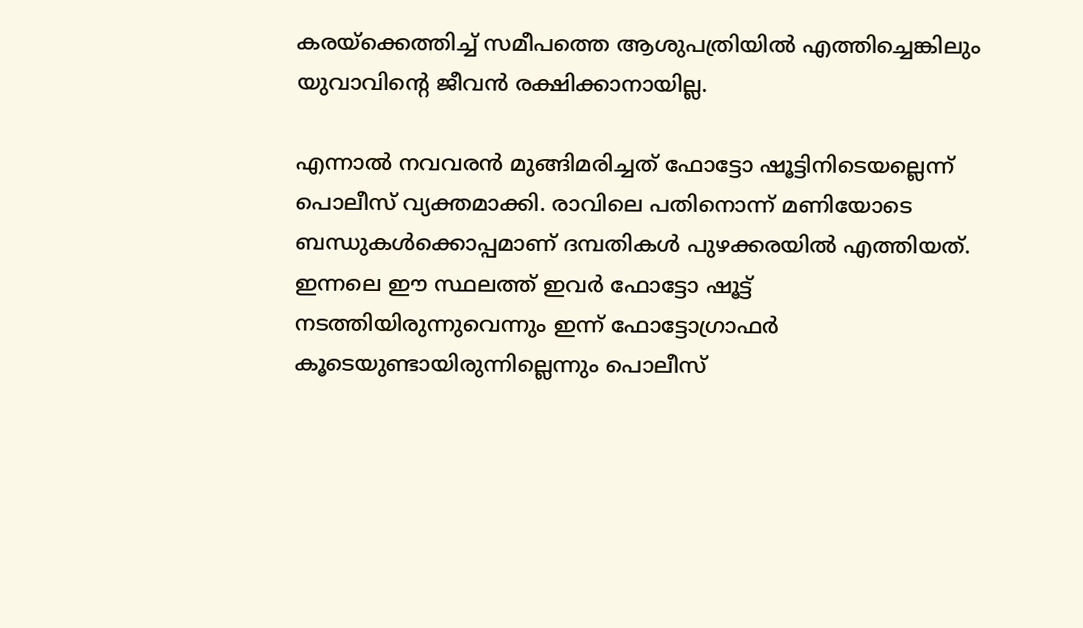കരയ്‌ക്കെത്തിച്ച് സമീപത്തെ ആശുപത്രിയില്‍ എത്തിച്ചെങ്കിലും യുവാവിന്റെ ജീവന്‍ രക്ഷിക്കാനായില്ല.

എന്നാല്‍ നവവരന്‍ മുങ്ങിമരിച്ചത് ഫോട്ടോ ഷൂട്ടിനിടെയല്ലെന്ന് പൊലീസ് വ്യക്തമാക്കി. രാവിലെ പതിനൊന്ന് മണിയോടെ ബന്ധുകള്‍ക്കൊപ്പമാണ് ദമ്പതികള്‍ പുഴക്കരയില്‍ എത്തിയത്. ഇന്നലെ ഈ സ്ഥലത്ത് ഇവര്‍ ഫോട്ടോ ഷൂട്ട് നടത്തിയിരുന്നുവെന്നും ഇന്ന് ഫോട്ടോഗ്രാഫര്‍ കൂടെയുണ്ടായിരുന്നില്ലെന്നും പൊലീസ്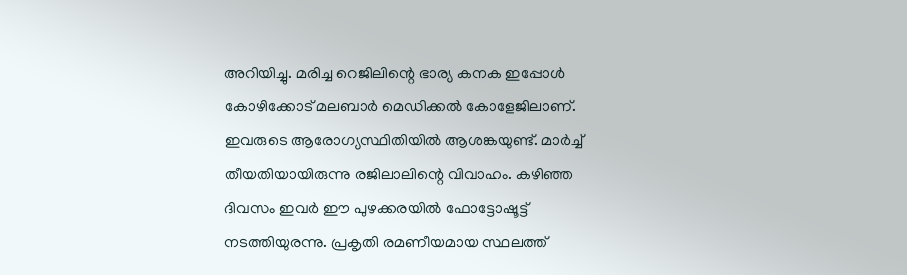അറിയിച്ചു. മരിച്ച റെജിലിന്റെ ഭാര്യ കനക ഇപ്പോള്‍ കോഴിക്കോട് മലബാര്‍ മെഡിക്കല്‍ കോളേജിലാണ്. ഇവരുടെ ആരോഗ്യസ്ഥിതിയില്‍ ആശങ്കയുണ്ട്. മാര്‍ച്ച് തീയതിയായിരുന്നു രജിലാലിന്റെ വിവാഹം. കഴിഞ്ഞ ദിവസം ഇവര്‍ ഈ പുഴക്കരയില്‍ ഫോട്ടോഷൂട്ട് നടത്തിയുരന്നു. പ്രകൃതി രമണീയമായ സ്ഥലത്ത്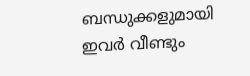ബന്ധുക്കളുമായി ഇവര്‍ വീണ്ടും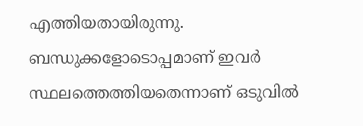എത്തിയതായിരുന്നു. ബന്ധുക്കളോടൊപ്പമാണ് ഇവര്‍ സ്ഥലത്തെത്തിയതെന്നാണ് ഒടുവില്‍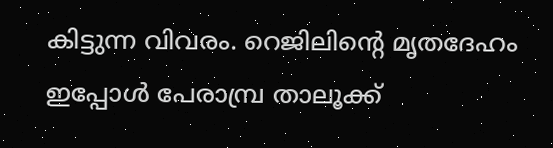കിട്ടുന്ന വിവരം. റെജിലിന്റെ മൃതദേഹം ഇപ്പോള്‍ പേരാമ്പ്ര താലൂക്ക്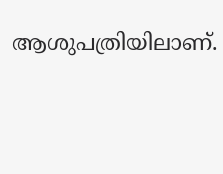ആശുപത്രിയിലാണ്.